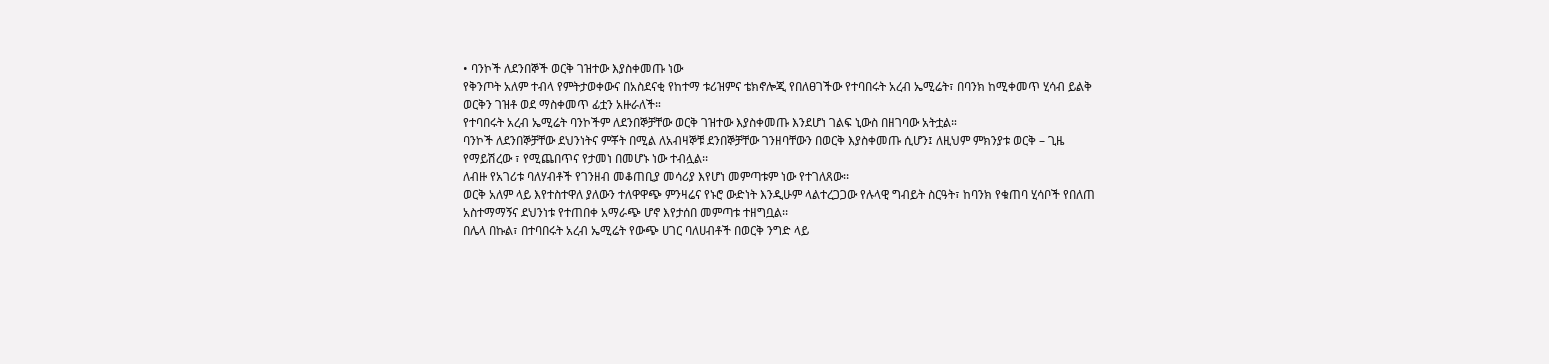• ባንኮች ለደንበኞች ወርቅ ገዝተው እያስቀመጡ ነው
የቅንጦት አለም ተብላ የምትታወቀውና በአስደናቂ የከተማ ቱሪዝምና ቴክኖሎጂ የበለፀገችው የተባበሩት አረብ ኤሚሬት፣ በባንክ ከሚቀመጥ ሂሳብ ይልቅ ወርቅን ገዝቶ ወደ ማስቀመጥ ፊቷን አዙራለች።
የተባበሩት አረብ ኤሚሬት ባንኮችም ለደንበኞቻቸው ወርቅ ገዝተው እያስቀመጡ እንደሆነ ገልፍ ኒውስ በዘገባው አትቷል።
ባንኮች ለደንበኞቻቸው ደህንነትና ምቾት በሚል ለአብዛኞቹ ደንበኞቻቸው ገንዘባቸውን በወርቅ እያስቀመጡ ሲሆን፤ ለዚህም ምክንያቱ ወርቅ – ጊዜ የማይሽረው ፣ የሚጨበጥና የታመነ በመሆኑ ነው ተብሏል፡፡
ለብዙ የአገሪቱ ባለሃብቶች የገንዘብ መቆጠቢያ መሳሪያ እየሆነ መምጣቱም ነው የተገለጸው፡፡
ወርቅ አለም ላይ እየተስተዋለ ያለውን ተለዋዋጭ ምንዛሬና የኑሮ ውድነት እንዲሁም ላልተረጋጋው የሉላዊ ግብይት ስርዓት፣ ከባንክ የቁጠባ ሂሳቦች የበለጠ አስተማማኝና ደህንነቱ የተጠበቀ አማራጭ ሆኖ እየታሰበ መምጣቱ ተዘግቧል፡፡
በሌላ በኩል፣ በተባበሩት አረብ ኤሚሬት የውጭ ሀገር ባለሀብቶች በወርቅ ንግድ ላይ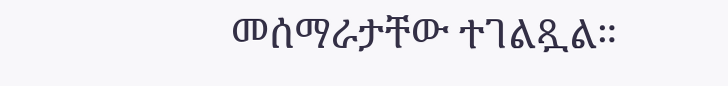መሰማራታቸው ተገልጿል።